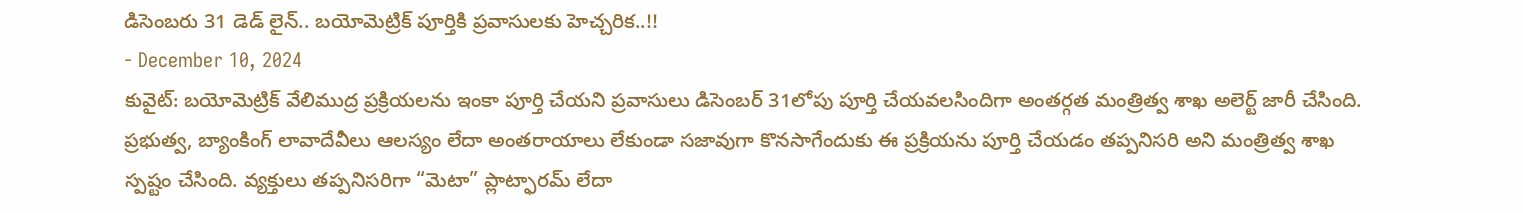డిసెంబరు 31 డెడ్ లైన్.. బయోమెట్రిక్ పూర్తికి ప్రవాసులకు హెచ్చరిక..!!
- December 10, 2024
కువైట్: బయోమెట్రిక్ వేలిముద్ర ప్రక్రియలను ఇంకా పూర్తి చేయని ప్రవాసులు డిసెంబర్ 31లోపు పూర్తి చేయవలసిందిగా అంతర్గత మంత్రిత్వ శాఖ అలెర్ట్ జారీ చేసింది. ప్రభుత్వ, బ్యాంకింగ్ లావాదేవీలు ఆలస్యం లేదా అంతరాయాలు లేకుండా సజావుగా కొనసాగేందుకు ఈ ప్రక్రియను పూర్తి చేయడం తప్పనిసరి అని మంత్రిత్వ శాఖ స్పష్టం చేసింది. వ్యక్తులు తప్పనిసరిగా “మెటా” ప్లాట్ఫారమ్ లేదా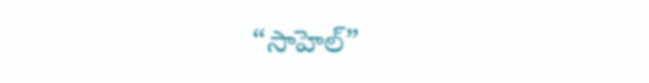“సాహెల్”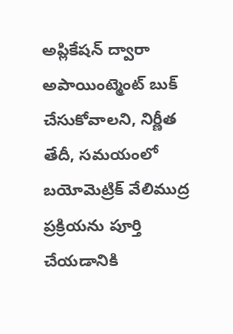అప్లికేషన్ ద్వారా అపాయింట్మెంట్ బుక్ చేసుకోవాలని, నిర్ణీత తేదీ, సమయంలో బయోమెట్రిక్ వేలిముద్ర ప్రక్రియను పూర్తి చేయడానికి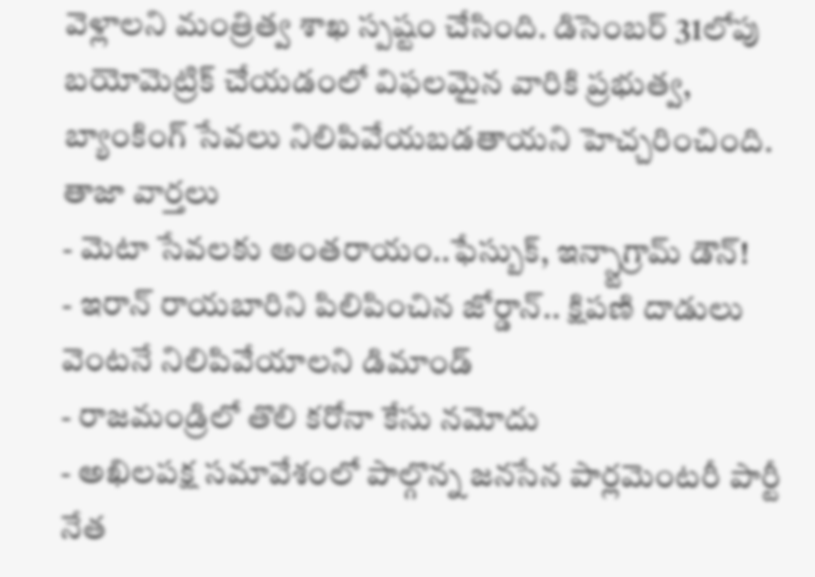వెళ్లాలని మంత్రిత్వ శాఖ స్పష్టం చేసింది. డిసెంబర్ 31లోపు బయోమెట్రిక్ చేయడంలో విఫలమైన వారికి ప్రభుత్వ, బ్యాంకింగ్ సేవలు నిలిపివేయబడతాయని హెచ్చరించింది.
తాజా వార్తలు
- మెటా సేవలకు అంతరాయం..ఫేస్బుక్, ఇన్స్టాగ్రామ్ డౌన్!
- ఇరాన్ రాయబారిని పిలిపించిన జోర్డాన్.. క్షిపణి దాడులు వెంటనే నిలిపివేయాలని డిమాండ్
- రాజమండ్రిలో తొలి కరోనా కేసు నమోదు
- అఖిలపక్ష సమావేశంలో పాల్గొన్న జనసేన పార్లమెంటరీ పార్టీ నేత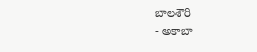బాలశౌరి
- అకాబా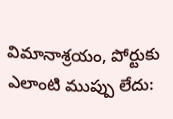విమానాశ్రయం, పోర్టుకు ఎలాంటి ముప్పు లేదు: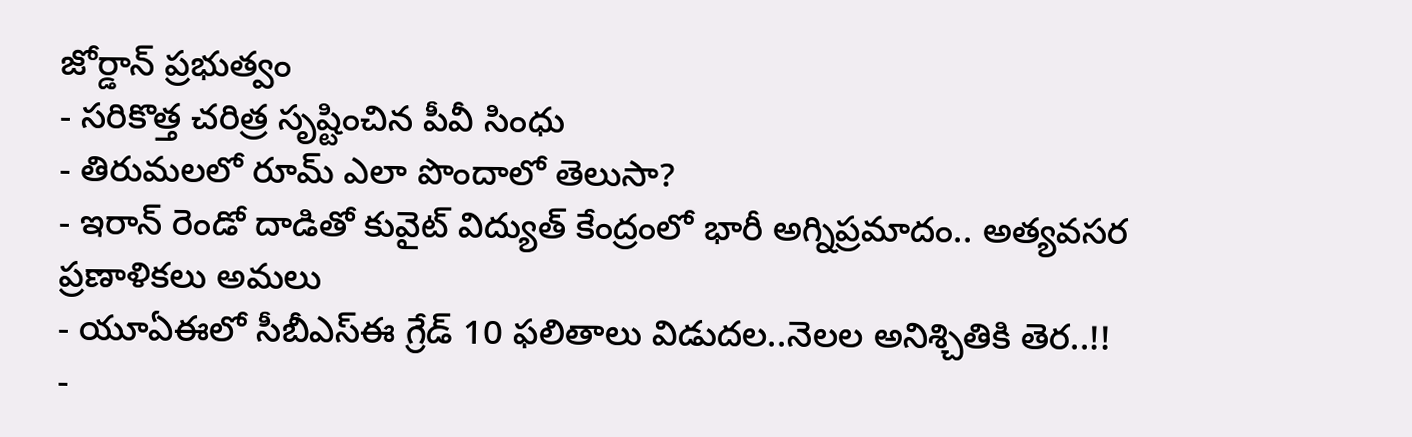జోర్డాన్ ప్రభుత్వం
- సరికొత్త చరిత్ర సృష్టించిన పీవీ సింధు
- తిరుమలలో రూమ్ ఎలా పొందాలో తెలుసా?
- ఇరాన్ రెండో దాడితో కువైట్ విద్యుత్ కేంద్రంలో భారీ అగ్నిప్రమాదం.. అత్యవసర ప్రణాళికలు అమలు
- యూఏఈలో సీబీఎస్ఈ గ్రేడ్ 10 ఫలితాలు విడుదల..నెలల అనిశ్చితికి తెర..!!
-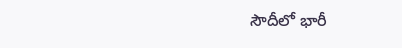సౌదీలో భారీ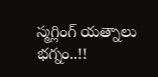స్మగ్లింగ్ యత్నాలు భగ్నం..!!